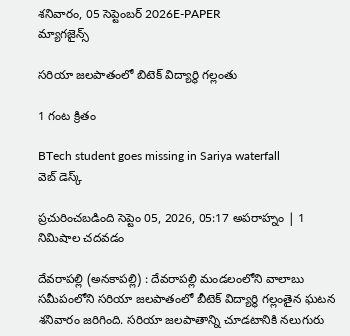శనివారం, 05 సెప్టెంబర్ 2026E-PAPER
మ్యాగజైన్స్

సరియా జలపాతంలో బిటెక్ విద్యార్థి గల్లంతు

1 గంట క్రితం

BTech student goes missing in Sariya waterfall
వెబ్ డెస్క్

ప్రచురించబడింది సెప్టెం 05, 2026, 05:17 అపరాహ్నం | 1 నిమిషాల చదవడం

దేవరాపల్లి (అనకాపల్లి) : దేవరాపల్లి మండలంలోని వాలాబు సమీపంలోని సరియా జలపాతంలో బీటెక్ విద్యార్థి గల్లంతైన ఘటన శనివారం జరిగింది. సరియా జలపాతాన్ని చూడటానికి నలుగురు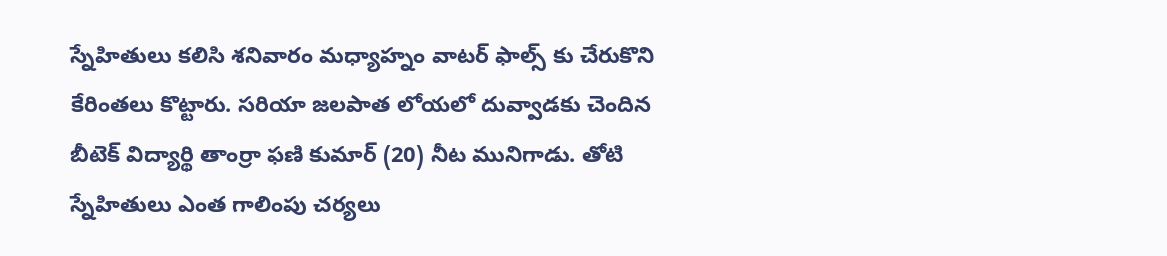స్నేహితులు కలిసి శనివారం మధ్యాహ్నం వాటర్ ఫాల్స్ కు చేరుకొని కేరింతలు కొట్టారు. సరియా జలపాత లోయలో దువ్వాడకు చెందిన బీటెక్ విద్యార్థి తాంర్రా ఫణి కుమార్ (20) నీట మునిగాడు. తోటి స్నేహితులు ఎంత గాలింపు చర్యలు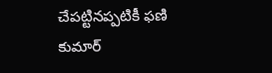చేపట్టినప్పటికీ ఫణి కుమార్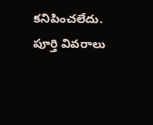కనిపించలేదు. పూర్తి వివరాలు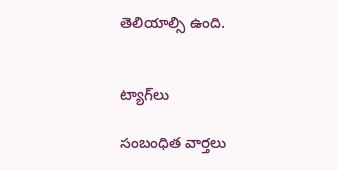తెలియాల్సి ఉంది.


ట్యాగ్‌లు

సంబంధిత వార్తలు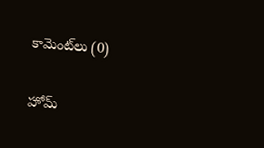కామెంట్‌లు (0)

హోమ్